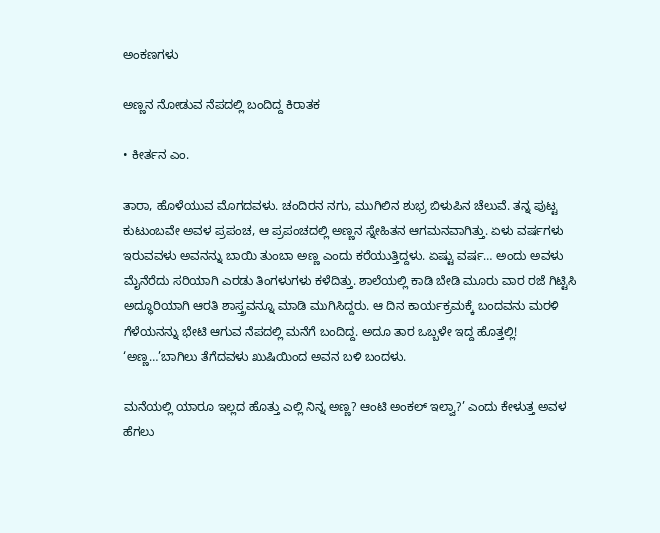ಅಂಕಣಗಳು

ಅಣ್ಣನ ನೋಡುವ ನೆಪದಲ್ಲಿ ಬಂದಿದ್ದ ಕಿರಾತಕ

• ಕೀರ್ತನ ಎಂ.

ತಾರಾ, ಹೊಳೆಯುವ ಮೊಗದವಳು. ಚಂದಿರನ ನಗು, ಮುಗಿಲಿನ ಶುಭ್ರ ಬಿಳುಪಿನ ಚೆಲುವೆ. ತನ್ನ ಪುಟ್ಟ ಕುಟುಂಬವೇ ಅವಳ ಪ್ರಪಂಚ, ಆ ಪ್ರಪಂಚದಲ್ಲಿ ಅಣ್ಣನ ಸ್ನೇಹಿತನ ಆಗಮನವಾಗಿತ್ತು. ಏಳು ವರ್ಷಗಳು ಇರುವವಳು ಅವನನ್ನು ಬಾಯಿ ತುಂಬಾ ಅಣ್ಣ ಎಂದು ಕರೆಯುತ್ತಿದ್ದಳು. ಏಷ್ಟು ವರ್ಷ… ಅಂದು ಅವಳು ಮೈನೆರೆದು ಸರಿಯಾಗಿ ಎರಡು ತಿಂಗಳುಗಳು ಕಳೆದಿತ್ತು. ಶಾಲೆಯಲ್ಲಿ ಕಾಡಿ ಬೇಡಿ ಮೂರು ವಾರ ರಜೆ ಗಿಟ್ಟಿಸಿ ಅದ್ಧೂರಿಯಾಗಿ ಆರತಿ ಶಾಸ್ತ್ರವನ್ನೂ ಮಾಡಿ ಮುಗಿಸಿದ್ದರು. ಆ ದಿನ ಕಾರ್ಯಕ್ರಮಕ್ಕೆ ಬಂದವನು ಮರಳಿ ಗೆಳೆಯನನ್ನು ಭೇಟಿ ಆಗುವ ನೆಪದಲ್ಲಿ ಮನೆಗೆ ಬಂದಿದ್ದ. ಅದೂ ತಾರ ಒಬ್ಬಳೇ ಇದ್ದ ಹೊತ್ತಲ್ಲಿ! ‘ಅಣ್ಣ…’ಬಾಗಿಲು ತೆಗೆದವಳು ಖುಷಿಯಿಂದ ಅವನ ಬಳಿ ಬಂದಳು.

ಮನೆಯಲ್ಲಿ ಯಾರೂ ಇಲ್ಲದ ಹೊತ್ತು ಎಲ್ಲಿ ನಿನ್ನ ಅಣ್ಣ? ಆಂಟಿ ಅಂಕಲ್‌ ಇಲ್ವಾ?’ ಎಂದು ಕೇಳುತ್ತ ಅವಳ ಹೆಗಲು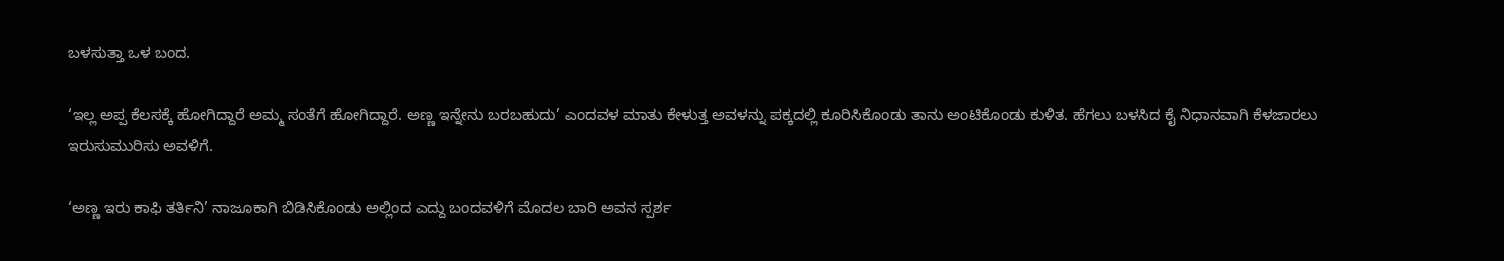ಬಳಸುತ್ತಾ ಒಳ ಬಂದ.

‘ಇಲ್ಲ ಅಪ್ಪ ಕೆಲಸಕ್ಕೆ ಹೋಗಿದ್ದಾರೆ ಅಮ್ಮ ಸಂತೆಗೆ ಹೋಗಿದ್ದಾರೆ. ಅಣ್ಣ ಇನ್ನೇನು ಬರಬಹುದು’ ಎಂದವಳ ಮಾತು ಕೇಳುತ್ತ ಅವಳನ್ನು ಪಕ್ಕದಲ್ಲಿ ಕೂರಿಸಿಕೊಂಡು ತಾನು ಅಂಟಿಕೊಂಡು ಕುಳಿತ. ಹೆಗಲು ಬಳಸಿದ ಕೈ ನಿಧಾನವಾಗಿ ಕೆಳಜಾರಲು ಇರುಸುಮುರಿಸು ಅವಳಿಗೆ.

‘ಅಣ್ಣ ಇರು ಕಾಫಿ ತರ್ತಿನಿ’ ನಾಜೂಕಾಗಿ ಬಿಡಿಸಿಕೊಂಡು ಅಲ್ಲಿಂದ ಎದ್ದು ಬಂದವಳಿಗೆ ಮೊದಲ ಬಾರಿ ಅವನ ಸ್ಪರ್ಶ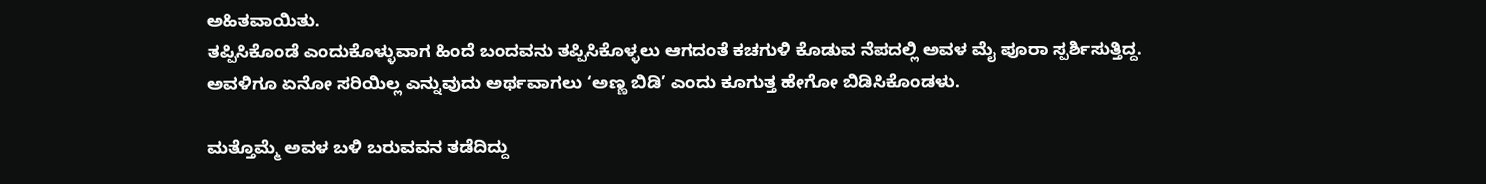ಅಹಿತವಾಯಿತು.
ತಪ್ಪಿಸಿಕೊಂಡೆ ಎಂದುಕೊಳ್ಳುವಾಗ ಹಿಂದೆ ಬಂದವನು ತಪ್ಪಿಸಿಕೊಳ್ಳಲು ಆಗದಂತೆ ಕಚಗುಳಿ ಕೊಡುವ ನೆಪದಲ್ಲಿ ಅವಳ ಮೈ ಪೂರಾ ಸ್ಪರ್ಶಿಸುತ್ತಿದ್ದ. ಅವಳಿಗೂ ಏನೋ ಸರಿಯಿಲ್ಲ ಎನ್ನುವುದು ಅರ್ಥವಾಗಲು ‘ಅಣ್ಣ ಬಿಡಿ’ ಎಂದು ಕೂಗುತ್ತ ಹೇಗೋ ಬಿಡಿಸಿಕೊಂಡಳು.

ಮತ್ತೊಮ್ಮೆ ಅವಳ ಬಳಿ ಬರುವವನ ತಡೆದಿದ್ದು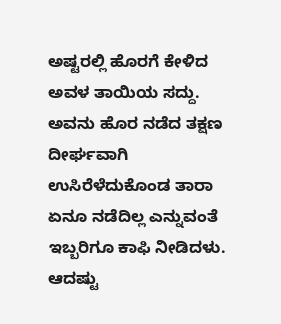ಅಷ್ಟರಲ್ಲಿ ಹೊರಗೆ ಕೇಳಿದ ಅವಳ ತಾಯಿಯ ಸದ್ದು. ಅವನು ಹೊರ ನಡೆದ ತಕ್ಷಣ ದೀರ್ಘವಾಗಿ ಉಸಿರೆಳೆದುಕೊಂಡ ತಾರಾ ಏನೂ ನಡೆದಿಲ್ಲ ಎನ್ನುವಂತೆ ಇಬ್ಬರಿಗೂ ಕಾಫಿ ನೀಡಿದಳು. ಆದಷ್ಟು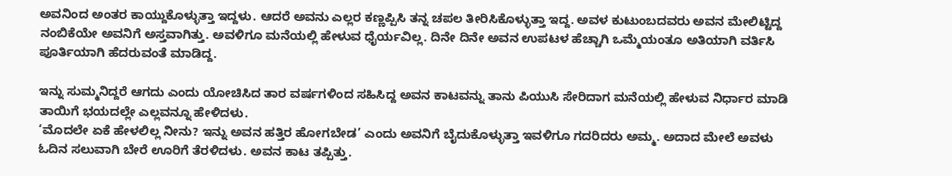ಅವನಿಂದ ಅಂತರ ಕಾಯ್ದುಕೊಳ್ಳುತ್ತಾ ಇದ್ದಳು. ಆದರೆ ಅವನು ಎಲ್ಲರ ಕಣ್ಣಪ್ಪಿಸಿ ತನ್ನ ಚಪಲ ತೀರಿಸಿಕೊಳ್ಳುತ್ತಾ ಇದ್ದ. ಅವಳ ಕುಟುಂಬದವರು ಅವನ ಮೇಲಿಟ್ಟಿದ್ದ ನಂಬಿಕೆಯೇ ಅವನಿಗೆ ಅಸ್ತವಾಗಿತ್ತು. ಅವಳಿಗೂ ಮನೆಯಲ್ಲಿ ಹೇಳುವ ಧೈರ್ಯವಿಲ್ಲ. ದಿನೇ ದಿನೇ ಅವನ ಉಪಟಳ ಹೆಚ್ಚಾಗಿ ಒಮ್ಮೆಯಂತೂ ಅತಿಯಾಗಿ ವರ್ತಿಸಿ ಪೂರ್ತಿಯಾಗಿ ಹೆದರುವಂತೆ ಮಾಡಿದ್ದ.

ಇನ್ನು ಸುಮ್ಮನಿದ್ದರೆ ಆಗದು ಎಂದು ಯೋಚಿಸಿದ ತಾರ ವರ್ಷಗಳಿಂದ ಸಹಿಸಿದ್ದ ಅವನ ಕಾಟವನ್ನು ತಾನು ಪಿಯುಸಿ ಸೇರಿದಾಗ ಮನೆಯಲ್ಲಿ ಹೇಳುವ ನಿರ್ಧಾರ ಮಾಡಿ ತಾಯಿಗೆ ಭಯದಲ್ಲೇ ಎಲ್ಲವನ್ನೂ ಹೇಳಿದಳು.
‘ಮೊದಲೇ ಏಕೆ ಹೇಳಲಿಲ್ಲ ನೀನು? ಇನ್ನು ಅವನ ಹತ್ತಿರ ಹೋಗಬೇಡ’ ಎಂದು ಅವನಿಗೆ ಬೈದುಕೊಳ್ಳುತ್ತಾ ಇವಳಿಗೂ ಗದರಿದರು ಅಮ್ಮ. ಅದಾದ ಮೇಲೆ ಅವಳು ಓದಿನ ಸಲುವಾಗಿ ಬೇರೆ ಊರಿಗೆ ತೆರಳಿದಳು. ಅವನ ಕಾಟ ತಪ್ಪಿತ್ತು.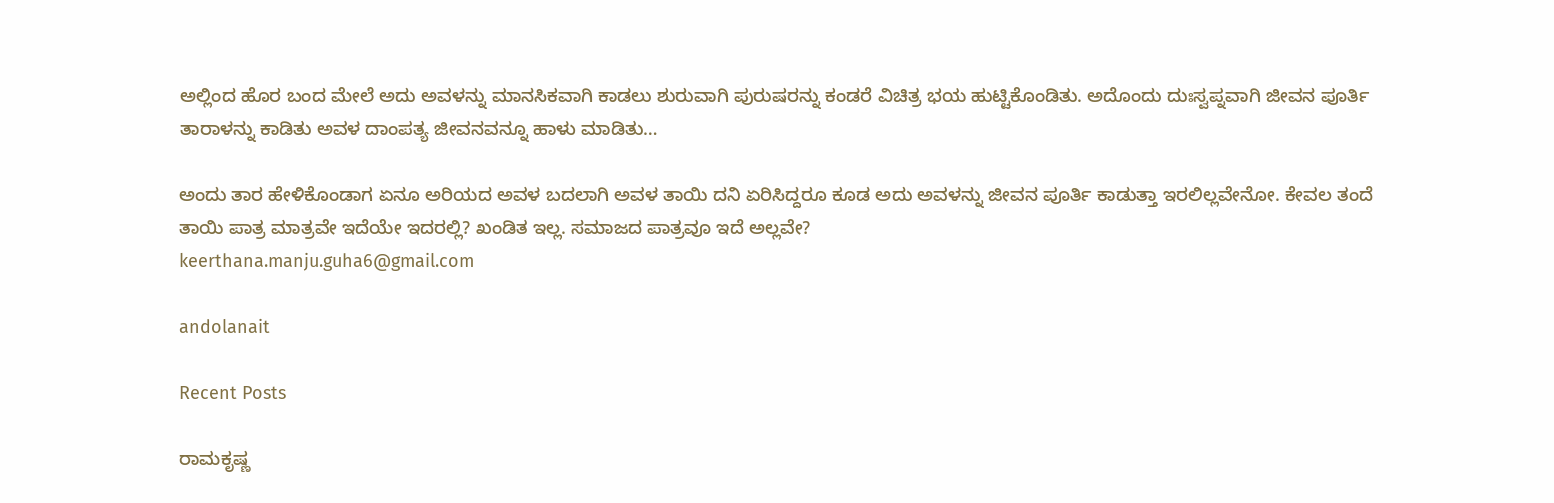ಅಲ್ಲಿಂದ ಹೊರ ಬಂದ ಮೇಲೆ ಅದು ಅವಳನ್ನು ಮಾನಸಿಕವಾಗಿ ಕಾಡಲು ಶುರುವಾಗಿ ಪುರುಷರನ್ನು ಕಂಡರೆ ವಿಚಿತ್ರ ಭಯ ಹುಟ್ಟಿಕೊಂಡಿತು. ಅದೊಂದು ದುಃಸ್ವಪ್ನವಾಗಿ ಜೀವನ ಪೂರ್ತಿ ತಾರಾಳನ್ನು ಕಾಡಿತು ಅವಳ ದಾಂಪತ್ಯ ಜೀವನವನ್ನೂ ಹಾಳು ಮಾಡಿತು…

ಅಂದು ತಾರ ಹೇಳಿಕೊಂಡಾಗ ಏನೂ ಅರಿಯದ ಅವಳ ಬದಲಾಗಿ ಅವಳ ತಾಯಿ ದನಿ ಏರಿಸಿದ್ದರೂ ಕೂಡ ಅದು ಅವಳನ್ನು ಜೀವನ ಪೂರ್ತಿ ಕಾಡುತ್ತಾ ಇರಲಿಲ್ಲವೇನೋ. ಕೇವಲ ತಂದೆ ತಾಯಿ ಪಾತ್ರ ಮಾತ್ರವೇ ಇದೆಯೇ ಇದರಲ್ಲಿ? ಖಂಡಿತ ಇಲ್ಲ. ಸಮಾಜದ ಪಾತ್ರವೂ ಇದೆ ಅಲ್ಲವೇ?
keerthana.manju.guha6@gmail.com

andolanait

Recent Posts

ರಾಮಕೃಷ್ಣ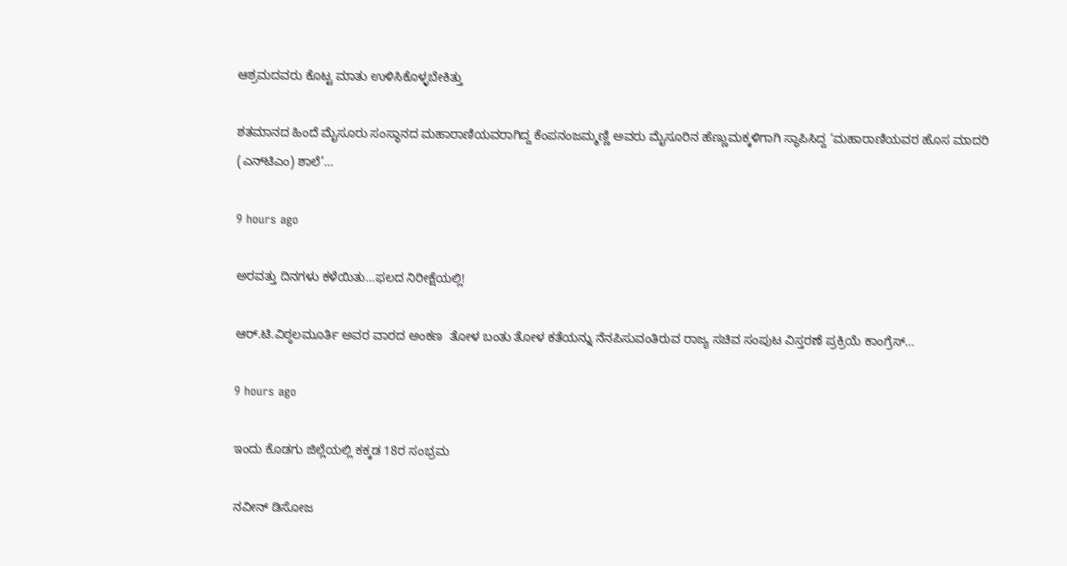ಆಶ್ರಮದವರು ಕೊಟ್ಟ ಮಾತು ಉಳಿಸಿಕೊಳ್ಳಬೇಕಿತ್ತು

ಶತಮಾನದ ಹಿಂದೆ ಮೈಸೂರು ಸಂಸ್ಥಾನದ ಮಹಾರಾಣಿಯವರಾಗಿದ್ದ ಕೆಂಪನಂಜಮ್ಮಣ್ಣಿ ಅವರು ಮೈಸೂರಿನ ಹೆಣ್ಣುಮಕ್ಕಳಿಗಾಗಿ ಸ್ಥಾಪಿಸಿದ್ದ ‘ಮಹಾರಾಣಿಯವರ ಹೊಸ ಮಾದರಿ (ಎನ್‌ಟಿಎಂ) ಶಾಲೆ’…

9 hours ago

ಅರವತ್ತು ದಿನಗಳು ಕಳೆಯಿತು…ಫಲದ ನಿರೀಕ್ಷೆಯಲ್ಲಿ!

ಆರ್.ಟಿ.ವಿಠ್ಠಲಮೂರ್ತಿ ಅವರ ವಾರದ ಅಂಕಣ  ತೋಳ ಬಂತು ತೋಳ ಕತೆಯನ್ನು ನೆನಪಿಸುವಂತಿರುವ ರಾಜ್ಯ ಸಚಿವ ಸಂಪುಟ ವಿಸ್ತರಣೆ ಪ್ರಕ್ರಿಯೆ ಕಾಂಗ್ರೆಸ್…

9 hours ago

ಇಂದು ಕೊಡಗು ಜಿಲ್ಲೆಯಲ್ಲಿ ಕಕ್ಕಡ 18ರ ಸಂಭ್ರಮ

ನವೀನ್ ಡಿಸೋಜ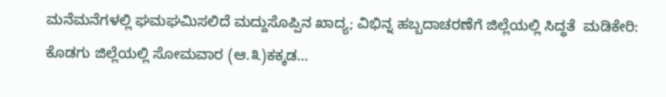ಮನೆಮನೆಗಳಲ್ಲಿ ಘಮಘಮಿಸಲಿದೆ ಮದ್ದುಸೊಪ್ಪಿನ ಖಾದ್ಯ; ವಿಭಿನ್ನ ಹಬ್ಬದಾಚರಣೆಗೆ ಜಿಲ್ಲೆಯಲ್ಲಿ ಸಿದ್ಧತೆ  ಮಡಿಕೇರಿ: ಕೊಡಗು ಜಿಲ್ಲೆಯಲ್ಲಿ ಸೋಮವಾರ (ಆ.೩)ಕಕ್ಕಡ…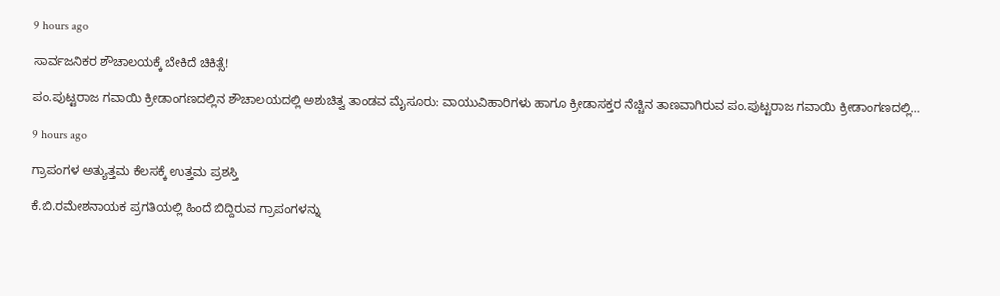9 hours ago

ಸಾರ್ವಜನಿಕರ ಶೌಚಾಲಯಕ್ಕೆ ಬೇಕಿದೆ ಚಿಕಿತ್ಸೆ!

ಪಂ.ಪುಟ್ಟರಾಜ ಗವಾಯಿ ಕ್ರೀಡಾಂಗಣದಲ್ಲಿನ ಶೌಚಾಲಯದಲ್ಲಿ ಅಶುಚಿತ್ವ ತಾಂಡವ ಮೈಸೂರು: ವಾಯುವಿಹಾರಿಗಳು ಹಾಗೂ ಕ್ರೀಡಾಸಕ್ತರ ನೆಚ್ಚಿನ ತಾಣವಾಗಿರುವ ಪಂ.ಪುಟ್ಟರಾಜ ಗವಾಯಿ ಕ್ರೀಡಾಂಗಣದಲ್ಲಿ…

9 hours ago

ಗ್ರಾಪಂಗಳ ಅತ್ಯುತ್ತಮ ಕೆಲಸಕ್ಕೆ ಉತ್ತಮ ಪ್ರಶಸ್ತಿ

ಕೆ.ಬಿ.ರಮೇಶನಾಯಕ ಪ್ರಗತಿಯಲ್ಲಿ ಹಿಂದೆ ಬಿದ್ದಿರುವ ಗ್ರಾಪಂಗಳನ್ನು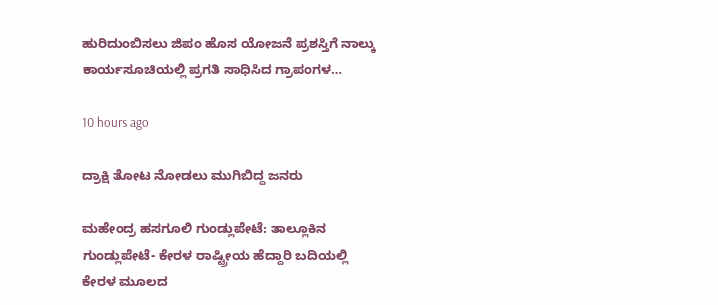ಹುರಿದುಂಬಿಸಲು ಜಿಪಂ ಹೊಸ ಯೋಜನೆ ಪ್ರಶಸ್ತಿಗೆ ನಾಲ್ಕು ಕಾರ್ಯಸೂಚಿಯಲ್ಲಿ ಪ್ರಗತಿ ಸಾಧಿಸಿದ ಗ್ರಾಪಂಗಳ…

10 hours ago

ದ್ರಾಕ್ಷಿ ತೋಟ ನೋಡಲು ಮುಗಿಬಿದ್ದ ಜನರು

ಮಹೇಂದ್ರ ಹಸಗೂಲಿ ಗುಂಡ್ಲುಪೇಟೆ: ತಾಲ್ಲೂಕಿನ ಗುಂಡ್ಲುಪೇಟೆ- ಕೇರಳ ರಾಷ್ಟ್ರೀಯ ಹೆದ್ದಾರಿ ಬದಿಯಲ್ಲಿ ಕೇರಳ ಮೂಲದ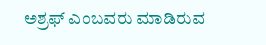ಅಶ್ರಫ್ ಎಂಬವರು ಮಾಡಿರುವ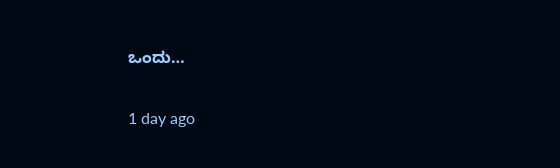ಒಂದು…

1 day ago